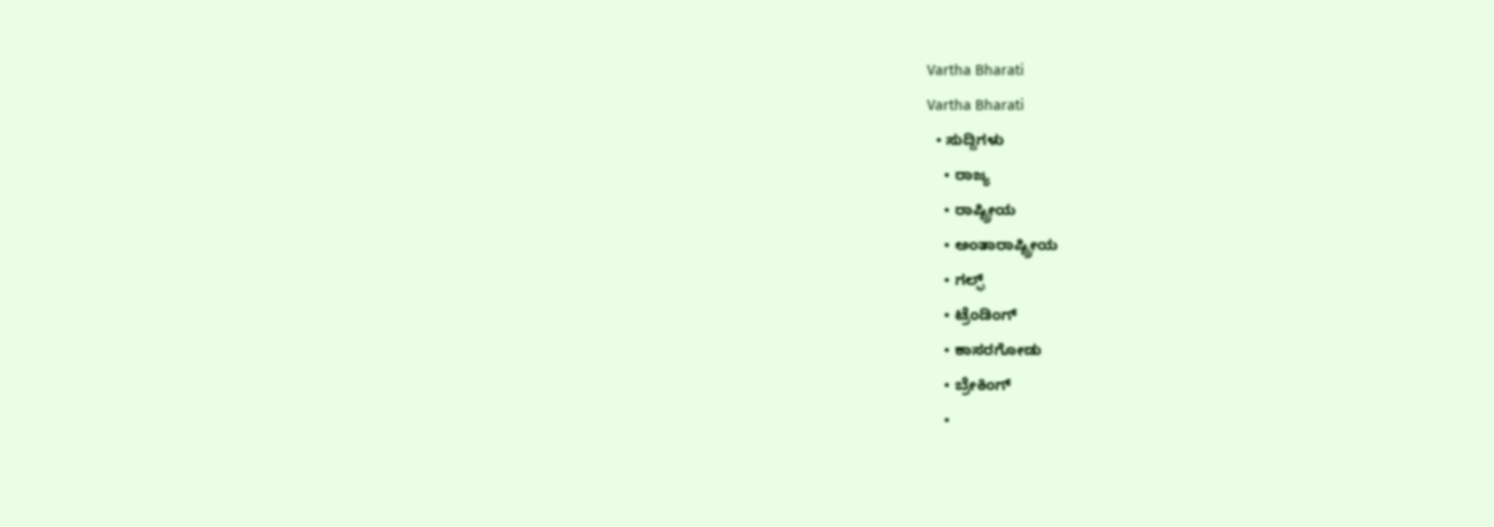Vartha Bharati
Vartha Bharati
  • ಸುದ್ದಿಗಳು
    • ರಾಜ್ಯ
    • ರಾಷ್ಟ್ರೀಯ
    • ಅಂತಾರಾಷ್ಟ್ರೀಯ
    • ಗಲ್ಫ್
    • ಟ್ರೆಂಡಿಂಗ್
    • ಕಾಸರಗೋಡು
    • ಬ್ರೇಕಿಂಗ್
    •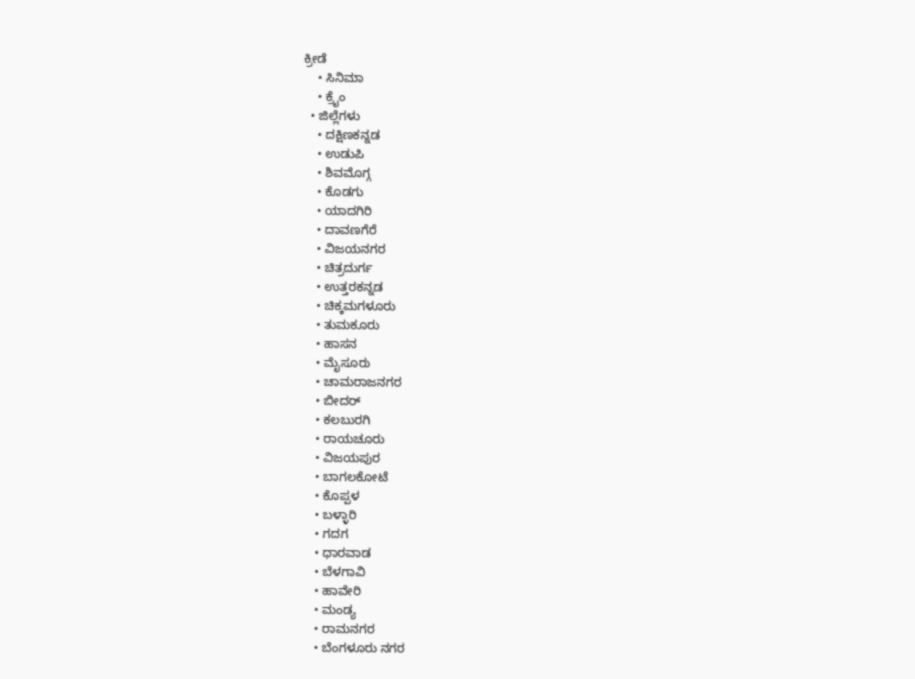ಕ್ರೀಡೆ
    • ಸಿನಿಮಾ
    • ಕ್ರೈಂ
  • ಜಿಲ್ಲೆಗಳು
    • ದಕ್ಷಿಣಕನ್ನಡ
    • ಉಡುಪಿ
    • ಶಿವಮೊಗ್ಗ
    • ಕೊಡಗು
    • ಯಾದಗಿರಿ
    • ದಾವಣಗೆರೆ
    • ವಿಜಯನಗರ
    • ಚಿತ್ರದುರ್ಗ
    • ಉತ್ತರಕನ್ನಡ
    • ಚಿಕ್ಕಮಗಳೂರು
    • ತುಮಕೂರು
    • ಹಾಸನ
    • ಮೈಸೂರು
    • ಚಾಮರಾಜನಗರ
    • ಬೀದರ್‌
    • ಕಲಬುರಗಿ
    • ರಾಯಚೂರು
    • ವಿಜಯಪುರ
    • ಬಾಗಲಕೋಟೆ
    • ಕೊಪ್ಪಳ
    • ಬಳ್ಳಾರಿ
    • ಗದಗ
    • ಧಾರವಾಡ‌
    • ಬೆಳಗಾವಿ
    • ಹಾವೇರಿ
    • ಮಂಡ್ಯ
    • ರಾಮನಗರ
    • ಬೆಂಗಳೂರು ನಗರ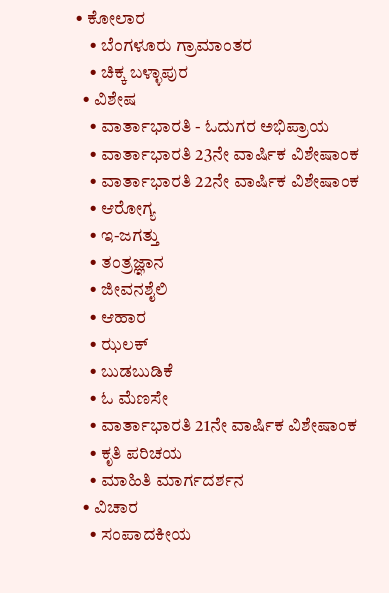• ಕೋಲಾರ
    • ಬೆಂಗಳೂರು ಗ್ರಾಮಾಂತರ
    • ಚಿಕ್ಕ ಬಳ್ಳಾಪುರ
  • ವಿಶೇಷ
    • ವಾರ್ತಾಭಾರತಿ - ಓದುಗರ ಅಭಿಪ್ರಾಯ
    • ವಾರ್ತಾಭಾರತಿ 23ನೇ ವಾರ್ಷಿಕ ವಿಶೇಷಾಂಕ
    • ವಾರ್ತಾಭಾರತಿ 22ನೇ ವಾರ್ಷಿಕ ವಿಶೇಷಾಂಕ
    • ಆರೋಗ್ಯ
    • ಇ-ಜಗತ್ತು
    • ತಂತ್ರಜ್ಞಾನ
    • ಜೀವನಶೈಲಿ
    • ಆಹಾರ
    • ಝಲಕ್
    • ಬುಡಬುಡಿಕೆ
    • ಓ ಮೆಣಸೇ
    • ವಾರ್ತಾಭಾರತಿ 21ನೇ ವಾರ್ಷಿಕ ವಿಶೇಷಾಂಕ
    • ಕೃತಿ ಪರಿಚಯ
    • ಮಾಹಿತಿ ಮಾರ್ಗದರ್ಶನ
  • ವಿಚಾರ
    • ಸಂಪಾದಕೀಯ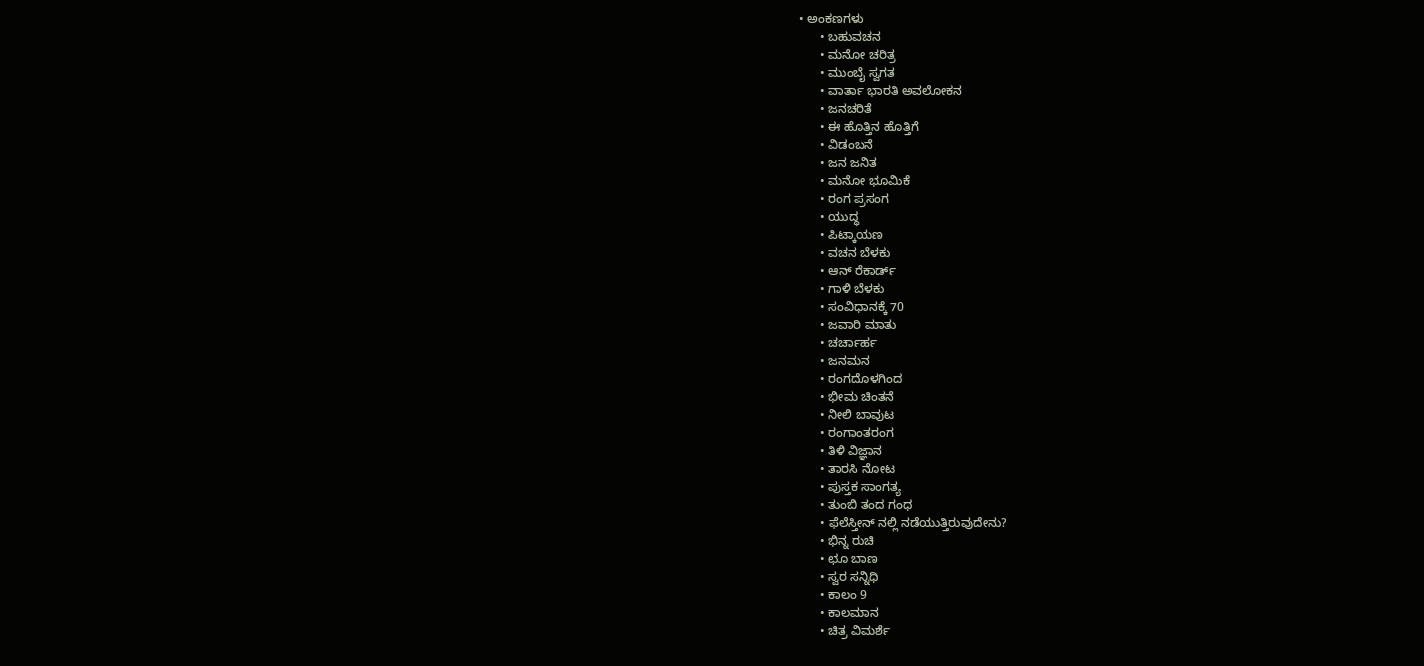• ಅಂಕಣಗಳು
      • ಬಹುವಚನ
      • ಮನೋ ಚರಿತ್ರ
      • ಮುಂಬೈ ಸ್ವಗತ
      • ವಾರ್ತಾ ಭಾರತಿ ಅವಲೋಕನ
      • ಜನಚರಿತೆ
      • ಈ ಹೊತ್ತಿನ ಹೊತ್ತಿಗೆ
      • ವಿಡಂಬನೆ
      • ಜನ ಜನಿತ
      • ಮನೋ ಭೂಮಿಕೆ
      • ರಂಗ ಪ್ರಸಂಗ
      • ಯುದ್ಧ
      • ಪಿಟ್ಕಾಯಣ
      • ವಚನ ಬೆಳಕು
      • ಆನ್ ರೆಕಾರ್ಡ್
      • ಗಾಳಿ ಬೆಳಕು
      • ಸಂವಿಧಾನಕ್ಕೆ 70
      • ಜವಾರಿ ಮಾತು
      • ಚರ್ಚಾರ್ಹ
      • ಜನಮನ
      • ರಂಗದೊಳಗಿಂದ
      • ಭೀಮ ಚಿಂತನೆ
      • ನೀಲಿ ಬಾವುಟ
      • ರಂಗಾಂತರಂಗ
      • ತಿಳಿ ವಿಜ್ಞಾನ
      • ತಾರಸಿ ನೋಟ
      • ಪುಸ್ತಕ ಸಾಂಗತ್ಯ
      • ತುಂಬಿ ತಂದ ಗಂಧ
      • ಫೆಲೆಸ್ತೀನ್ ‌ನಲ್ಲಿ ನಡೆಯುತ್ತಿರುವುದೇನು?
      • ಭಿನ್ನ ರುಚಿ
      • ಛೂ ಬಾಣ
      • ಸ್ವರ ಸನ್ನಿಧಿ
      • ಕಾಲಂ 9
      • ಕಾಲಮಾನ
      • ಚಿತ್ರ ವಿಮರ್ಶೆ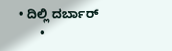• ದಿಲ್ಲಿ ದರ್ಬಾರ್
      •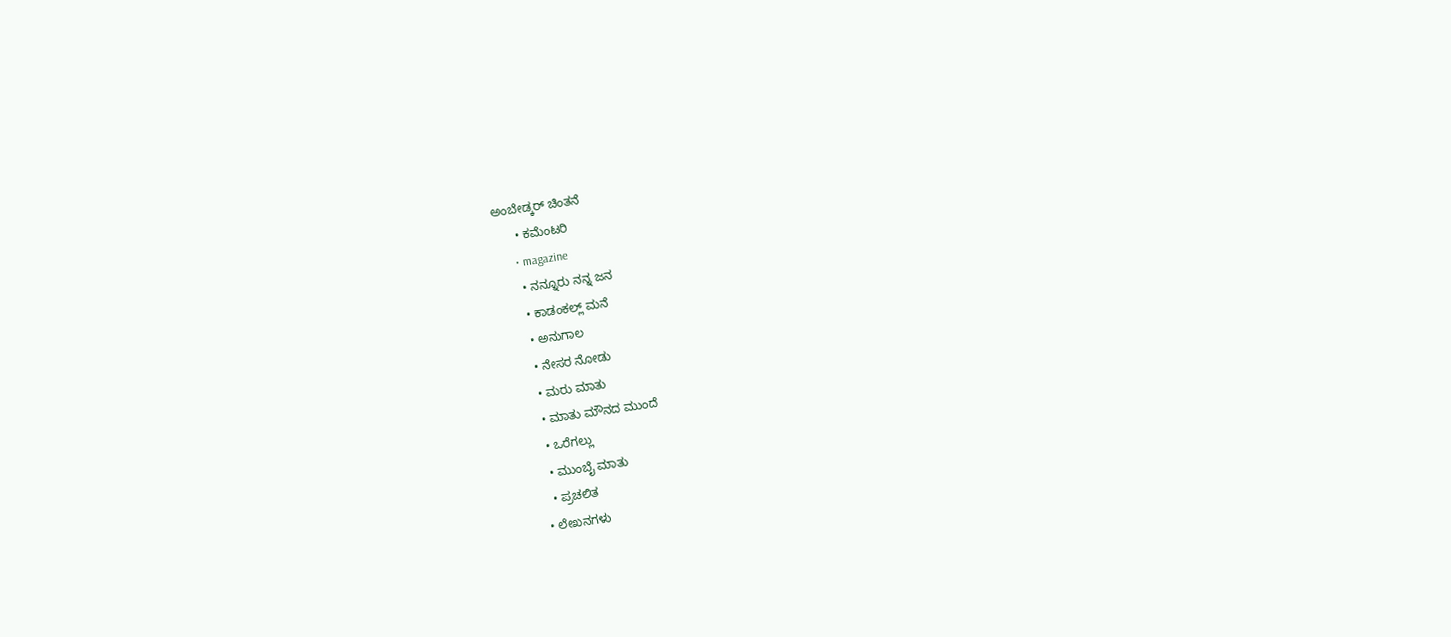ಅಂಬೇಡ್ಕರ್ ಚಿಂತನೆ
      • ಕಮೆಂಟರಿ
      • magazine
      • ನನ್ನೂರು ನನ್ನ ಜನ
      • ಕಾಡಂಕಲ್ಲ್ ಮನೆ
      • ಅನುಗಾಲ
      • ನೇಸರ ನೋಡು
      • ಮರು ಮಾತು
      • ಮಾತು ಮೌನದ ಮುಂದೆ
      • ಒರೆಗಲ್ಲು
      • ಮುಂಬೈ ಮಾತು
      • ಪ್ರಚಲಿತ
    • ಲೇಖನಗಳು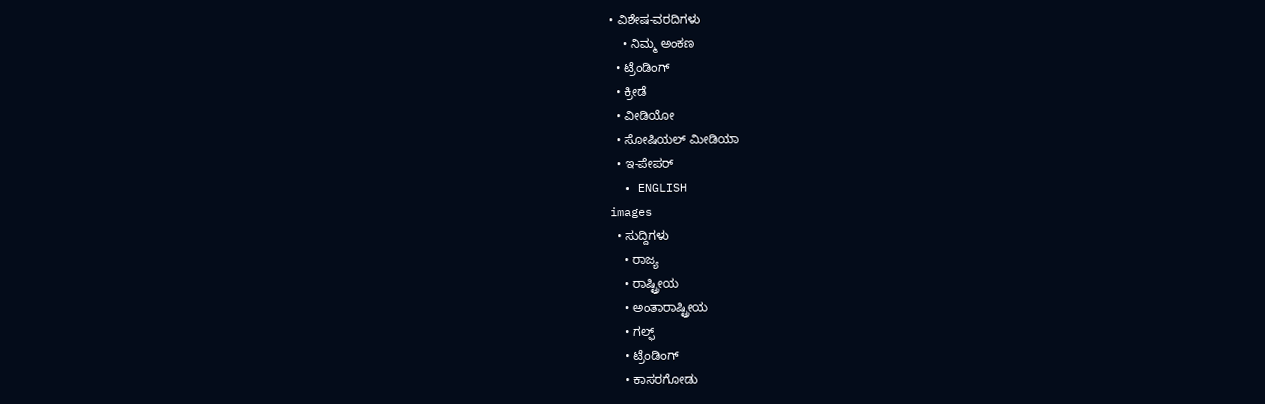• ವಿಶೇಷ-ವರದಿಗಳು
    • ನಿಮ್ಮ ಅಂಕಣ
  • ಟ್ರೆಂಡಿಂಗ್
  • ಕ್ರೀಡೆ
  • ವೀಡಿಯೋ
  • ಸೋಷಿಯಲ್ ಮೀಡಿಯಾ
  • ಇ-ಪೇಪರ್
  • ENGLISH
images
  • ಸುದ್ದಿಗಳು
    • ರಾಜ್ಯ
    • ರಾಷ್ಟ್ರೀಯ
    • ಅಂತಾರಾಷ್ಟ್ರೀಯ
    • ಗಲ್ಫ್
    • ಟ್ರೆಂಡಿಂಗ್
    • ಕಾಸರಗೋಡು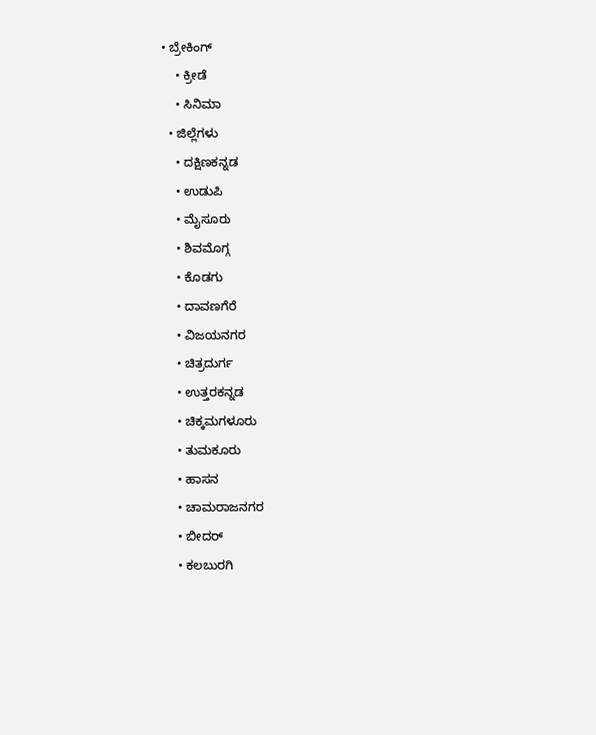• ಬ್ರೇಕಿಂಗ್
    • ಕ್ರೀಡೆ
    • ಸಿನಿಮಾ
  • ಜಿಲ್ಲೆಗಳು
    • ದಕ್ಷಿಣಕನ್ನಡ
    • ಉಡುಪಿ
    • ಮೈಸೂರು
    • ಶಿವಮೊಗ್ಗ
    • ಕೊಡಗು
    • ದಾವಣಗೆರೆ
    • ವಿಜಯನಗರ
    • ಚಿತ್ರದುರ್ಗ
    • ಉತ್ತರಕನ್ನಡ
    • ಚಿಕ್ಕಮಗಳೂರು
    • ತುಮಕೂರು
    • ಹಾಸನ
    • ಚಾಮರಾಜನಗರ
    • ಬೀದರ್‌
    • ಕಲಬುರಗಿ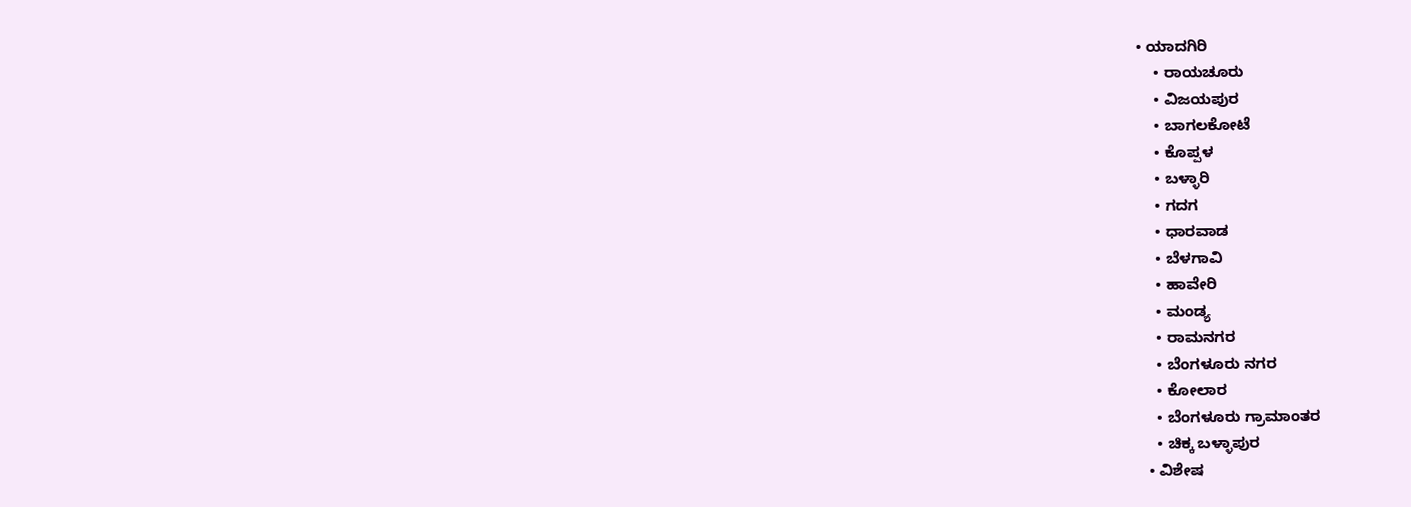• ಯಾದಗಿರಿ
    • ರಾಯಚೂರು
    • ವಿಜಯಪುರ
    • ಬಾಗಲಕೋಟೆ
    • ಕೊಪ್ಪಳ
    • ಬಳ್ಳಾರಿ
    • ಗದಗ
    • ಧಾರವಾಡ
    • ಬೆಳಗಾವಿ
    • ಹಾವೇರಿ
    • ಮಂಡ್ಯ
    • ರಾಮನಗರ
    • ಬೆಂಗಳೂರು ನಗರ
    • ಕೋಲಾರ
    • ಬೆಂಗಳೂರು ಗ್ರಾಮಾಂತರ
    • ಚಿಕ್ಕ ಬಳ್ಳಾಪುರ
  • ವಿಶೇಷ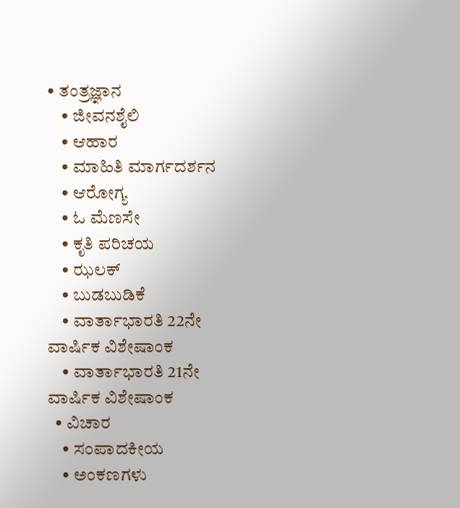• ತಂತ್ರಜ್ಞಾನ
    • ಜೀವನಶೈಲಿ
    • ಆಹಾರ
    • ಮಾಹಿತಿ ಮಾರ್ಗದರ್ಶನ
    • ಆರೋಗ್ಯ
    • ಓ ಮೆಣಸೇ
    • ಕೃತಿ ಪರಿಚಯ
    • ಝಲಕ್
    • ಬುಡಬುಡಿಕೆ
    • ವಾರ್ತಾಭಾರತಿ 22ನೇ ವಾರ್ಷಿಕ ವಿಶೇಷಾಂಕ
    • ವಾರ್ತಾಭಾರತಿ 21ನೇ ವಾರ್ಷಿಕ ವಿಶೇಷಾಂಕ
  • ವಿಚಾರ
    • ಸಂಪಾದಕೀಯ
    • ಅಂಕಣಗಳು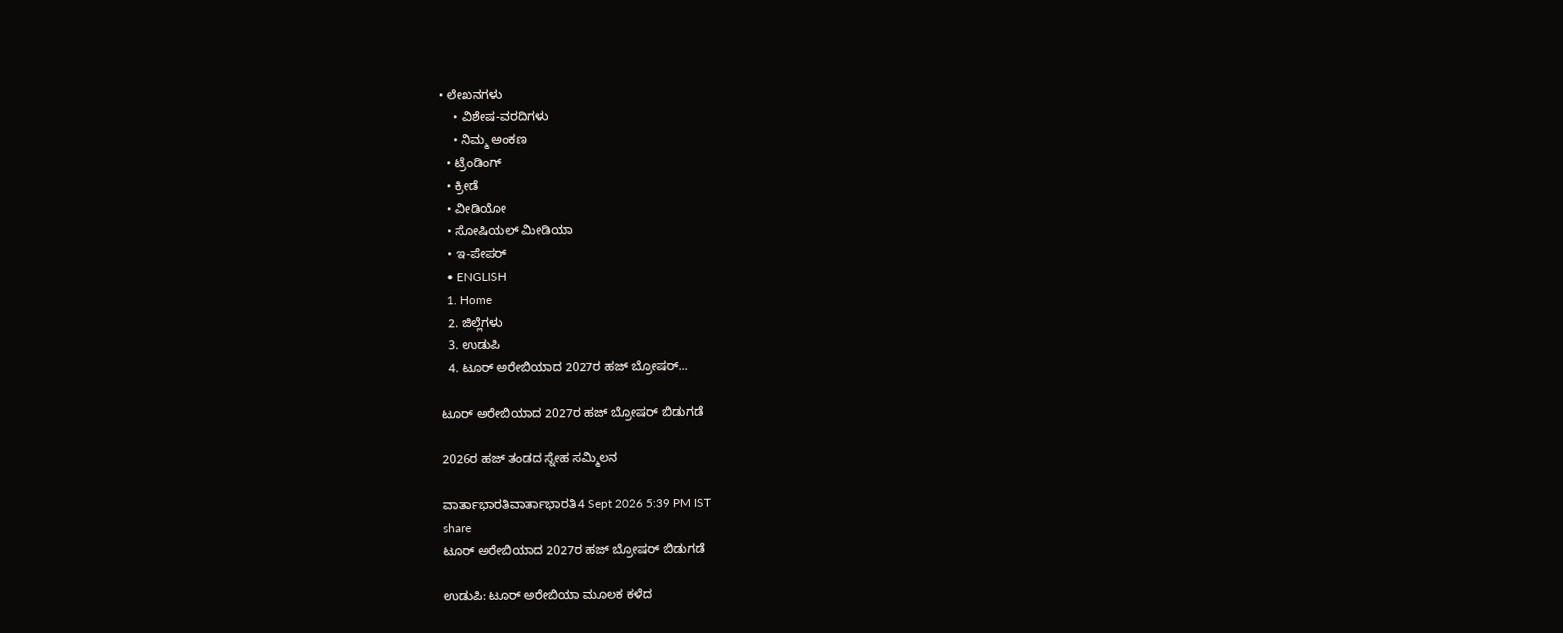• ಲೇಖನಗಳು
    • ವಿಶೇಷ-ವರದಿಗಳು
    • ನಿಮ್ಮ ಅಂಕಣ
  • ಟ್ರೆಂಡಿಂಗ್
  • ಕ್ರೀಡೆ
  • ವೀಡಿಯೋ
  • ಸೋಷಿಯಲ್ ಮೀಡಿಯಾ
  • ಇ-ಪೇಪರ್
  • ENGLISH
  1. Home
  2. ಜಿಲ್ಲೆಗಳು
  3. ಉಡುಪಿ
  4. ಟೂರ್ ಅರೇಬಿಯಾದ 2027ರ ಹಜ್ ಬ್ರೋಷರ್...

ಟೂರ್ ಅರೇಬಿಯಾದ 2027ರ ಹಜ್ ಬ್ರೋಷರ್ ಬಿಡುಗಡೆ

2026ರ ಹಜ್ ತಂಡದ ಸ್ನೇಹ ಸಮ್ಮಿಲನ

ವಾರ್ತಾಭಾರತಿವಾರ್ತಾಭಾರತಿ4 Sept 2026 5:39 PM IST
share
ಟೂರ್ ಅರೇಬಿಯಾದ 2027ರ ಹಜ್ ಬ್ರೋಷರ್ ಬಿಡುಗಡೆ

ಉಡುಪಿ: ಟೂರ್ ಅರೇಬಿಯಾ ಮೂಲಕ ಕಳೆದ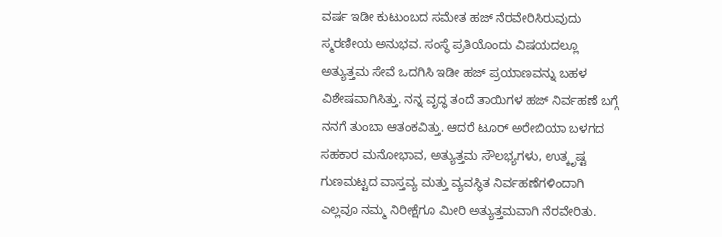ವರ್ಷ ಇಡೀ ಕುಟುಂಬದ ಸಮೇತ ಹಜ್ ನೆರವೇರಿಸಿರುವುದು ಸ್ಮರಣೀಯ ಅನುಭವ. ಸಂಸ್ಥೆ ಪ್ರತಿಯೊಂದು ವಿಷಯದಲ್ಲೂ ಅತ್ಯುತ್ತಮ ಸೇವೆ ಒದಗಿಸಿ ಇಡೀ ಹಜ್ ಪ್ರಯಾಣವನ್ನು ಬಹಳ ವಿಶೇಷವಾಗಿಸಿತ್ತು. ನನ್ನ ವೃದ್ಧ ತಂದೆ ತಾಯಿಗಳ ಹಜ್ ನಿರ್ವಹಣೆ ಬಗ್ಗೆ ನನಗೆ ತುಂಬಾ ಆತಂಕವಿತ್ತು. ಆದರೆ ಟೂರ್ ಅರೇಬಿಯಾ ಬಳಗದ ಸಹಕಾರ ಮನೋಭಾವ, ಅತ್ಯುತ್ತಮ ಸೌಲಭ್ಯಗಳು, ಉತ್ಕೃಷ್ಟ ಗುಣಮಟ್ಟದ ವಾಸ್ತವ್ಯ ಮತ್ತು ವ್ಯವಸ್ಥಿತ ನಿರ್ವಹಣೆಗಳಿಂದಾಗಿ ಎಲ್ಲವೂ ನಮ್ಮ ನಿರೀಕ್ಷೆಗೂ ಮೀರಿ ಅತ್ಯುತ್ತಮವಾಗಿ ನೆರವೇರಿತು.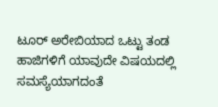ಟೂರ್ ಅರೇಬಿಯಾದ ಒಟ್ಟು ತಂಡ ಹಾಜಿಗಳಿಗೆ ಯಾವುದೇ ವಿಷಯದಲ್ಲಿ ಸಮಸ್ಯೆಯಾಗದಂತೆ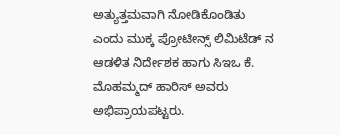ಅತ್ಯುತ್ತಮವಾಗಿ ನೋಡಿಕೊಂಡಿತು ಎಂದು ಮುಕ್ಕ ಪ್ರೋಟೀನ್ಸ್ ಲಿಮಿಟೆಡ್ ನ ಆಡಳಿತ ನಿರ್ದೇಶಕ ಹಾಗು ಸಿಇಒ ಕೆ. ಮೊಹಮ್ಮದ್ ಹಾರಿಸ್ ಅವರು ಅಭಿಪ್ರಾಯಪಟ್ಟರು.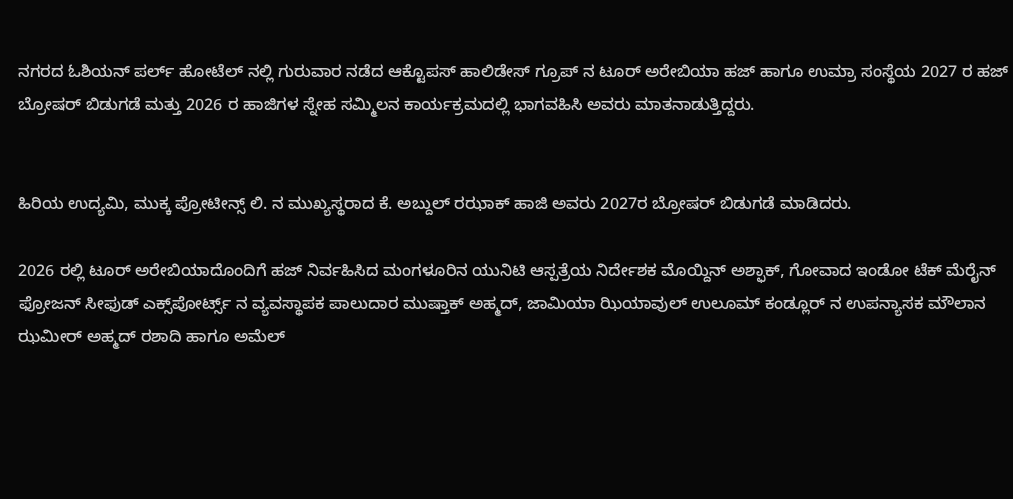ನಗರದ ಓಶಿಯನ್ ಪರ್ಲ್ ಹೋಟೆಲ್ ನಲ್ಲಿ ಗುರುವಾರ ನಡೆದ ಆಕ್ಟೊಪಸ್ ಹಾಲಿಡೇಸ್ ಗ್ರೂಪ್ ನ ಟೂರ್ ಅರೇಬಿಯಾ ಹಜ್ ಹಾಗೂ ಉಮ್ರಾ ಸಂಸ್ಥೆಯ 2027 ರ ಹಜ್ ಬ್ರೋಷರ್ ಬಿಡುಗಡೆ ಮತ್ತು 2026 ರ ಹಾಜಿಗಳ ಸ್ನೇಹ ಸಮ್ಮಿಲನ ಕಾರ್ಯಕ್ರಮದಲ್ಲಿ ಭಾಗವಹಿಸಿ ಅವರು ಮಾತನಾಡುತ್ತಿದ್ದರು.


ಹಿರಿಯ ಉದ್ಯಮಿ, ಮುಕ್ಕ ಪ್ರೋಟೀನ್ಸ್ ಲಿ. ನ ಮುಖ್ಯಸ್ಥರಾದ ಕೆ. ಅಬ್ದುಲ್ ರಝಾಕ್ ಹಾಜಿ ಅವರು 2027ರ ಬ್ರೋಷರ್ ಬಿಡುಗಡೆ ಮಾಡಿದರು.

2026 ರಲ್ಲಿ ಟೂರ್ ಅರೇಬಿಯಾದೊಂದಿಗೆ ಹಜ್ ನಿರ್ವಹಿಸಿದ ಮಂಗಳೂರಿನ ಯುನಿಟಿ ಆಸ್ಪತ್ರೆಯ ನಿರ್ದೇಶಕ ಮೊಯ್ದಿನ್ ಅಶ್ಫಾಕ್, ಗೋವಾದ ಇಂಡೋ ಟೆಕ್ ಮೆರೈನ್ ಫ್ರೋಜನ್ ಸೀಫುಡ್ ಎಕ್ಸ್‌ಪೋರ್ಟ್ಸ್ ನ ವ್ಯವಸ್ಥಾಪಕ ಪಾಲುದಾರ ಮುಷ್ತಾಕ್ ಅಹ್ಮದ್, ಜಾಮಿಯಾ ಝಿಯಾವುಲ್ ಉಲೂಮ್ ಕಂಡ್ಲೂರ್ ನ ಉಪನ್ಯಾಸಕ ಮೌಲಾನ ಝಮೀರ್ ಅಹ್ಮದ್ ರಶಾದಿ ಹಾಗೂ ಅಮೆಲ್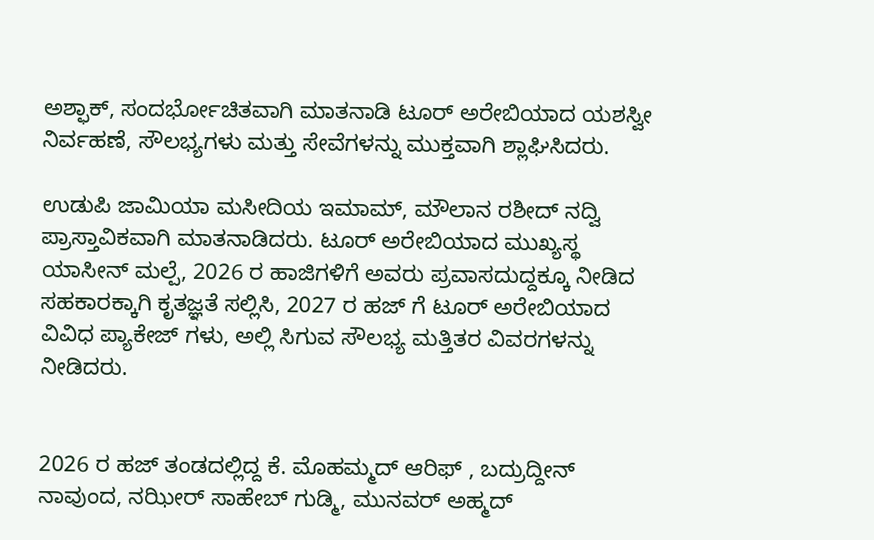ಅಶ್ಫಾಕ್, ಸಂದರ್ಭೋಚಿತವಾಗಿ ಮಾತನಾಡಿ ಟೂರ್ ಅರೇಬಿಯಾದ ಯಶಸ್ವೀ ನಿರ್ವಹಣೆ, ಸೌಲಭ್ಯಗಳು ಮತ್ತು ಸೇವೆಗಳನ್ನು ಮುಕ್ತವಾಗಿ ಶ್ಲಾಘಿಸಿದರು.

ಉಡುಪಿ ಜಾಮಿಯಾ ಮಸೀದಿಯ ಇಮಾಮ್, ಮೌಲಾನ ರಶೀದ್ ನದ್ವಿ ಪ್ರಾಸ್ತಾವಿಕವಾಗಿ ಮಾತನಾಡಿದರು. ಟೂರ್ ಅರೇಬಿಯಾದ ಮುಖ್ಯಸ್ಥ ಯಾಸೀನ್ ಮಲ್ಪೆ, 2026 ರ ಹಾಜಿಗಳಿಗೆ ಅವರು ಪ್ರವಾಸದುದ್ದಕ್ಕೂ ನೀಡಿದ ಸಹಕಾರಕ್ಕಾಗಿ ಕೃತಜ್ಞತೆ ಸಲ್ಲಿಸಿ, 2027 ರ ಹಜ್ ಗೆ ಟೂರ್ ಅರೇಬಿಯಾದ ವಿವಿಧ ಪ್ಯಾಕೇಜ್ ಗಳು, ಅಲ್ಲಿ ಸಿಗುವ ಸೌಲಭ್ಯ ಮತ್ತಿತರ ವಿವರಗಳನ್ನು ನೀಡಿದರು.


2026 ರ ಹಜ್ ತಂಡದಲ್ಲಿದ್ದ ಕೆ. ಮೊಹಮ್ಮದ್ ಆರಿಫ್ , ಬದ್ರುದ್ದೀನ್ ನಾವುಂದ, ನಝೀರ್ ಸಾಹೇಬ್ ಗುಡ್ಮಿ, ಮುನವರ್ ಅಹ್ಮದ್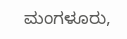ಮಂಗಳೂರು,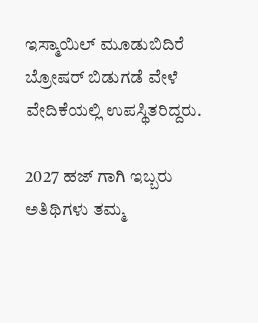ಇಸ್ಮಾಯಿಲ್ ಮೂಡುಬಿದಿರೆ ಬ್ರೋಷರ್ ಬಿಡುಗಡೆ ವೇಳೆ ವೇದಿಕೆಯಲ್ಲಿ ಉಪಸ್ಥಿತರಿದ್ದರು.

2027 ಹಜ್ ಗಾಗಿ ಇಬ್ಬರು ಅತಿಥಿಗಳು ತಮ್ಮ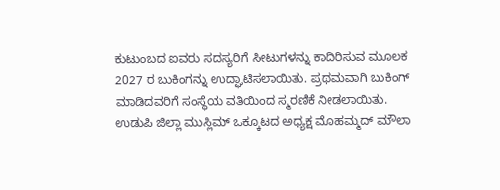ಕುಟುಂಬದ ಐವರು ಸದಸ್ಯರಿಗೆ ಸೀಟುಗಳನ್ನು ಕಾದಿರಿಸುವ ಮೂಲಕ 2027 ರ ಬುಕಿಂಗನ್ನು ಉದ್ಘಾಟಿಸಲಾಯಿತು. ಪ್ರಥಮವಾಗಿ ಬುಕಿಂಗ್ ಮಾಡಿದವರಿಗೆ ಸಂಸ್ಥೆಯ ವತಿಯಿಂದ ಸ್ಮರಣಿಕೆ ನೀಡಲಾಯಿತು. ಉಡುಪಿ ಜಿಲ್ಲಾ ಮುಸ್ಲಿಮ್ ಒಕ್ಕೂಟದ ಅಧ್ಯಕ್ಷ ಮೊಹಮ್ಮದ್ ಮೌಲಾ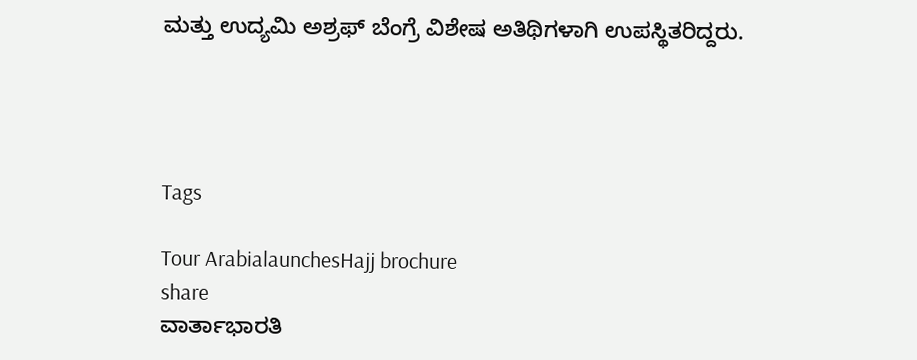ಮತ್ತು ಉದ್ಯಮಿ ಅಶ್ರಫ್ ಬೆಂಗ್ರೆ ವಿಶೇಷ ಅತಿಥಿಗಳಾಗಿ ಉಪಸ್ಥಿತರಿದ್ದರು.




Tags

Tour ArabialaunchesHajj brochure
share
ವಾರ್ತಾಭಾರತಿ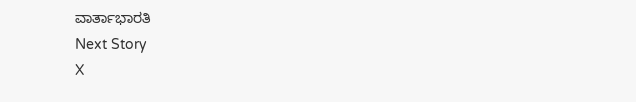ವಾರ್ತಾಭಾರತಿ
Next Story
X